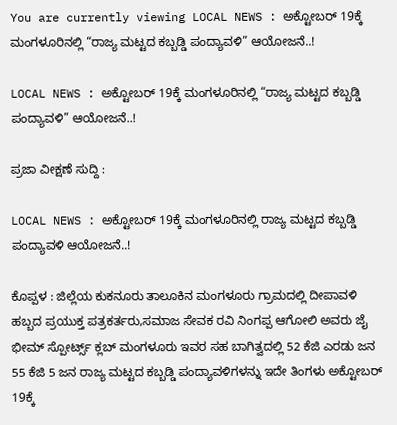You are currently viewing LOCAL NEWS : ಅಕ್ಟೋಬರ್ 19ಕ್ಕೆ ಮಂಗಳೂರಿನಲ್ಲಿ “ರಾಜ್ಯ ಮಟ್ಟದ ಕಬ್ಬಡ್ಡಿ ಪಂದ್ಯಾವಳಿ” ಆಯೋಜನೆ..!

LOCAL NEWS : ಅಕ್ಟೋಬರ್ 19ಕ್ಕೆ ಮಂಗಳೂರಿನಲ್ಲಿ “ರಾಜ್ಯ ಮಟ್ಟದ ಕಬ್ಬಡ್ಡಿ ಪಂದ್ಯಾವಳಿ” ಆಯೋಜನೆ..!

ಪ್ರಜಾ ವೀಕ್ಷಣೆ ಸುದ್ದಿ :

LOCAL NEWS : ಅಕ್ಟೋಬರ್ 19ಕ್ಕೆ ಮಂಗಳೂರಿನಲ್ಲಿ ರಾಜ್ಯ ಮಟ್ಟದ ಕಬ್ಬಡ್ಡಿ ಪಂದ್ಯಾವಳಿ ಆಯೋಜನೆ..!

ಕೊಪ್ಪಳ : ಜಿಲ್ಲೆಯ ಕುಕನೂರು ತಾಲೂಕಿನ ಮಂಗಳೂರು ಗ್ರಾಮದಲ್ಲಿ ದೀಪಾವಳಿ ಹಬ್ಬದ ಪ್ರಯುಕ್ತ ಪತ್ರಕರ್ತರು,ಸಮಾಜ ಸೇವಕ ರವಿ ನಿಂಗಪ್ಪ ಆಗೋಲಿ ಅವರು ಜೈ ಭೀಮ್ ಸ್ಪೋರ್ಟ್ಸ್ ಕ್ಲಬ್ ಮಂಗಳೂರು ಇವರ ಸಹ ಬಾಗಿತ್ವದಲ್ಲಿ 52 ಕೆಜಿ ಎರಡು ಜನ 55 ಕೆಜಿ 5 ಜನ ರಾಜ್ಯ ಮಟ್ಟದ ಕಬ್ಬಡ್ಡಿ ಪಂದ್ಯಾವಳಿಗಳನ್ನು ಇದೇ ತಿಂಗಳು ಅಕ್ಟೋಬರ್ 19ಕ್ಕೆ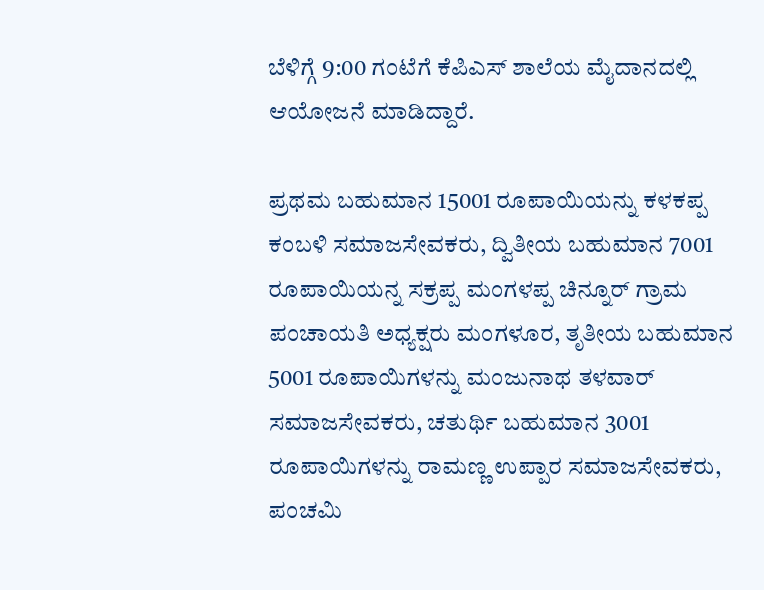ಬೆಳಿಗ್ಗೆ 9:00 ಗಂಟೆಗೆ ಕೆಪಿಎಸ್ ಶಾಲೆಯ ಮೈದಾನದಲ್ಲಿ ಆಯೋಜನೆ ಮಾಡಿದ್ದಾರೆ.

ಪ್ರಥಮ ಬಹುಮಾನ 15001 ರೂಪಾಯಿಯನ್ನು ಕಳಕಪ್ಪ ಕಂಬಳಿ ಸಮಾಜಸೇವಕರು, ದ್ವಿತೀಯ ಬಹುಮಾನ 7001 ರೂಪಾಯಿಯನ್ನ ಸಕ್ರಪ್ಪ ಮಂಗಳಪ್ಪ ಚಿನ್ನೂರ್ ಗ್ರಾಮ ಪಂಚಾಯತಿ ಅಧ್ಯಕ್ಷರು ಮಂಗಳೂರ, ತೃತೀಯ ಬಹುಮಾನ 5001 ರೂಪಾಯಿಗಳನ್ನು ಮಂಜುನಾಥ ತಳವಾರ್ ಸಮಾಜಸೇವಕರು, ಚತುರ್ಥಿ ಬಹುಮಾನ 3001 ರೂಪಾಯಿಗಳನ್ನು ರಾಮಣ್ಣ ಉಪ್ಪಾರ ಸಮಾಜಸೇವಕರು, ಪಂಚಮಿ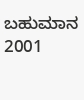ಬಹುಮಾನ 2001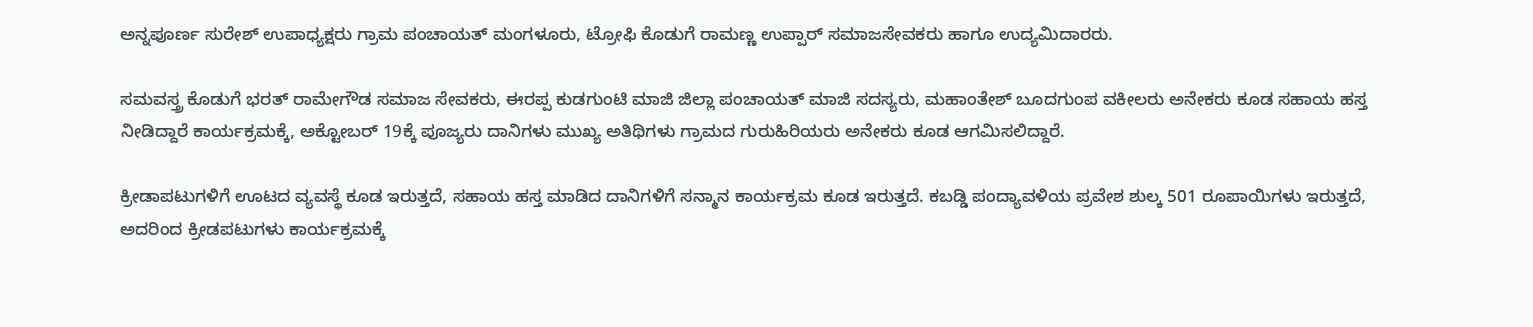ಅನ್ನಪೂರ್ಣ ಸುರೇಶ್ ಉಪಾಧ್ಯಕ್ಷರು ಗ್ರಾಮ ಪಂಚಾಯತ್ ಮಂಗಳೂರು, ಟ್ರೋಫಿ ಕೊಡುಗೆ ರಾಮಣ್ಣ ಉಪ್ಪಾರ್ ಸಮಾಜಸೇವಕರು ಹಾಗೂ ಉದ್ಯಮಿದಾರರು.

ಸಮವಸ್ತ್ರ ಕೊಡುಗೆ ಭರತ್ ರಾಮೇಗೌಡ ಸಮಾಜ ಸೇವಕರು, ಈರಪ್ಪ ಕುಡಗುಂಟಿ ಮಾಜಿ ಜಿಲ್ಲಾ ಪಂಚಾಯತ್ ಮಾಜಿ ಸದಸ್ಯರು, ಮಹಾಂತೇಶ್ ಬೂದಗುಂಪ ವಕೀಲರು ಅನೇಕರು ಕೂಡ ಸಹಾಯ ಹಸ್ತ ನೀಡಿದ್ದಾರೆ ಕಾರ್ಯಕ್ರಮಕ್ಕೆ, ಅಕ್ಟೋಬರ್ 19ಕ್ಕೆ ಪೂಜ್ಯರು ದಾನಿಗಳು ಮುಖ್ಯ ಅತಿಥಿಗಳು ಗ್ರಾಮದ ಗುರುಹಿರಿಯರು ಅನೇಕರು ಕೂಡ ಆಗಮಿಸಲಿದ್ದಾರೆ.

ಕ್ರೀಡಾಪಟುಗಳಿಗೆ ಊಟದ ವ್ಯವಸ್ಥೆ ಕೂಡ ಇರುತ್ತದೆ, ಸಹಾಯ ಹಸ್ತ ಮಾಡಿದ ದಾನಿಗಳಿಗೆ ಸನ್ಮಾನ ಕಾರ್ಯಕ್ರಮ ಕೂಡ ಇರುತ್ತದೆ. ಕಬಡ್ಡಿ ಪಂದ್ಯಾವಳಿಯ ಪ್ರವೇಶ ಶುಲ್ಕ 501 ರೂಪಾಯಿಗಳು ಇರುತ್ತದೆ, ಅದರಿಂದ ಕ್ರೀಡಪಟುಗಳು ಕಾರ್ಯಕ್ರಮಕ್ಕೆ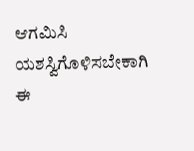ಆಗಮಿಸಿ ಯಶಸ್ವಿಗೊಳಿಸಬೇಕಾಗಿ ಈ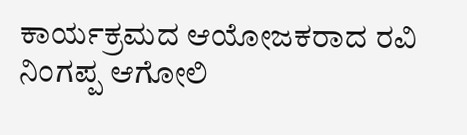ಕಾರ್ಯಕ್ರಮದ ಆಯೋಜಕರಾದ ರವಿ ನಿಂಗಪ್ಪ ಆಗೋಲಿ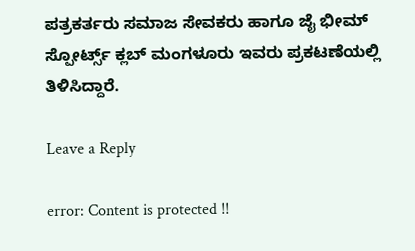ಪತ್ರಕರ್ತರು ಸಮಾಜ ಸೇವಕರು ಹಾಗೂ ಜೈ ಭೀಮ್ ಸ್ಪೋರ್ಟ್ಸ್ ಕ್ಲಬ್ ಮಂಗಳೂರು ಇವರು ಪ್ರಕಟಣೆಯಲ್ಲಿ ತಿಳಿಸಿದ್ದಾರೆ.

Leave a Reply

error: Content is protected !!